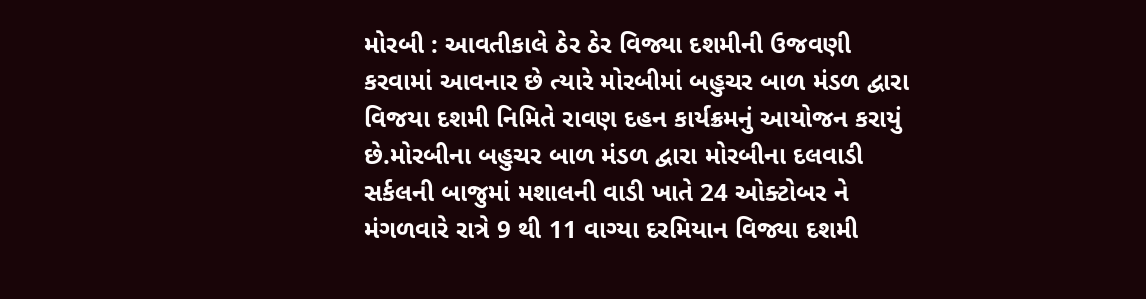મોરબી : આવતીકાલે ઠેર ઠેર વિજ્યા દશમીની ઉજવણી કરવામાં આવનાર છે ત્યારે મોરબીમાં બહુચર બાળ મંડળ દ્વારા વિજયા દશમી નિમિતે રાવણ દહન કાર્યક્રમનું આયોજન કરાયું છે.મોરબીના બહુચર બાળ મંડળ દ્વારા મોરબીના દલવાડી સર્કલની બાજુમાં મશાલની વાડી ખાતે 24 ઓક્ટોબર ને મંગળવારે રાત્રે 9 થી 11 વાગ્યા દરમિયાન વિજ્યા દશમી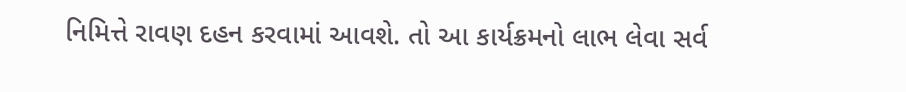નિમિત્તે રાવણ દહન કરવામાં આવશે. તો આ કાર્યક્રમનો લાભ લેવા સર્વ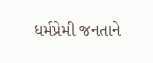ધર્મપ્રેમી જનતાને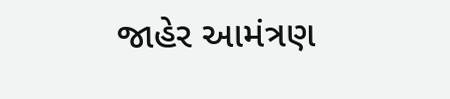જાહેર આમંત્રણ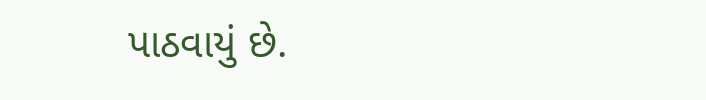પાઠવાયું છે.